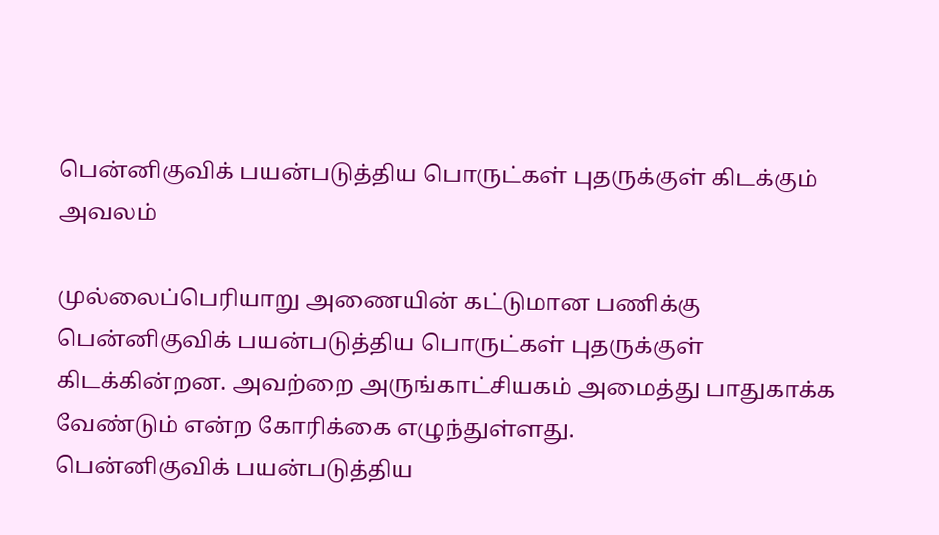பென்னிகுவிக் பயன்படுத்திய பொருட்கள் புதருக்குள் கிடக்கும் அவலம்

முல்லைப்பெரியாறு அணையின் கட்டுமான பணிக்கு பென்னிகுவிக் பயன்படுத்திய பொருட்கள் புதருக்குள் கிடக்கின்றன. அவற்றை அருங்காட்சியகம் அமைத்து பாதுகாக்க வேண்டும் என்ற கோரிக்கை எழுந்துள்ளது.
பென்னிகுவிக் பயன்படுத்திய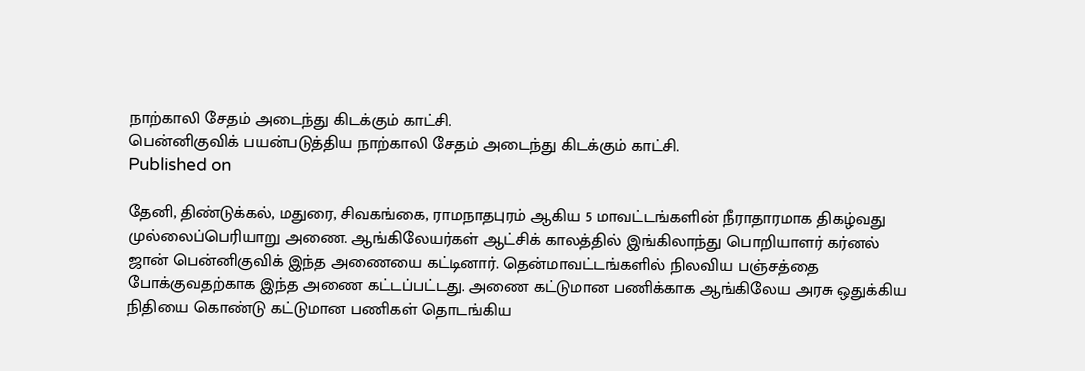நாற்காலி சேதம் அடைந்து கிடக்கும் காட்சி.
பென்னிகுவிக் பயன்படுத்திய நாற்காலி சேதம் அடைந்து கிடக்கும் காட்சி.
Published on

தேனி, திண்டுக்கல், மதுரை, சிவகங்கை, ராமநாதபுரம் ஆகிய 5 மாவட்டங்களின் நீராதாரமாக திகழ்வது முல்லைப்பெரியாறு அணை. ஆங்கிலேயர்கள் ஆட்சிக் காலத்தில் இங்கிலாந்து பொறியாளர் கர்னல் ஜான் பென்னிகுவிக் இந்த அணையை கட்டினார். தென்மாவட்டங்களில் நிலவிய பஞ்சத்தை போக்குவதற்காக இந்த அணை கட்டப்பட்டது. அணை கட்டுமான பணிக்காக ஆங்கிலேய அரசு ஒதுக்கிய நிதியை கொண்டு கட்டுமான பணிகள் தொடங்கிய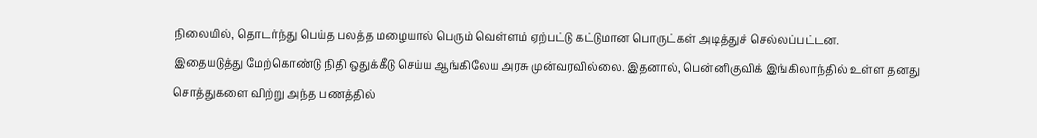நிலையில், தொடர்ந்து பெய்த பலத்த மழையால் பெரும் வெள்ளம் ஏற்பட்டு கட்டுமான பொருட்கள் அடித்துச் செல்லப்பட்டன.
இதையடுத்து மேற்கொண்டு நிதி ஒதுக்கீடு செய்ய ஆங்கிலேய அரசு முன்வரவில்லை. இதனால், பென்னிகுவிக் இங்கிலாந்தில் உள்ள தனது சொத்துகளை விற்று அந்த பணத்தில்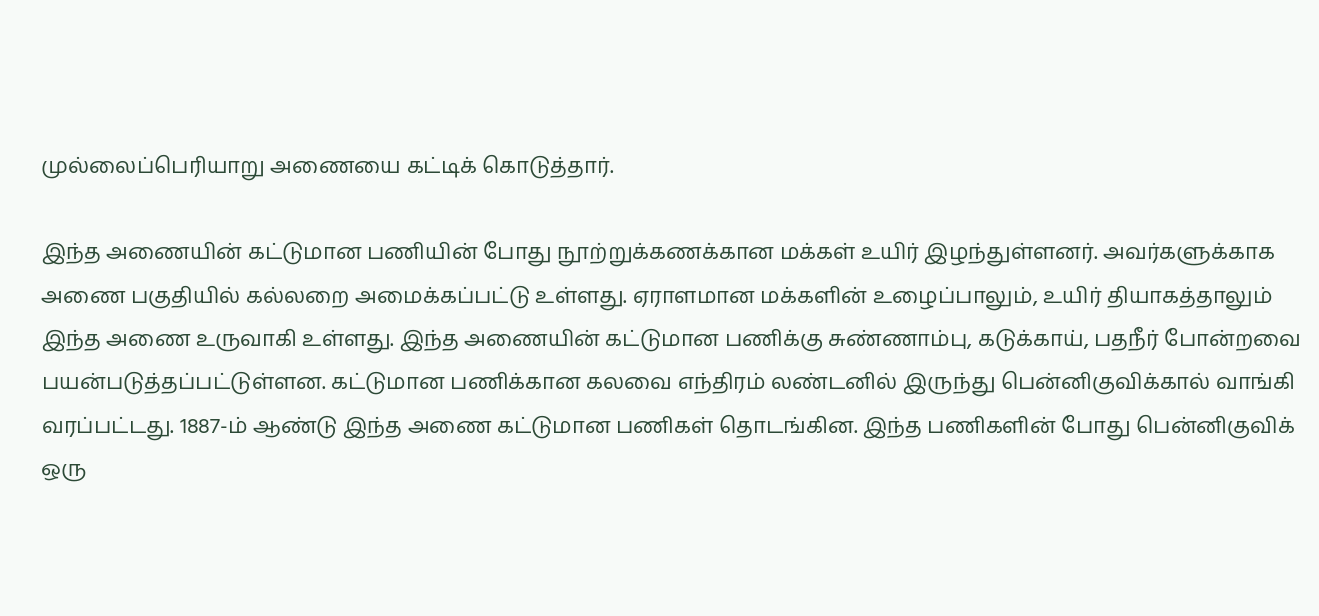முல்லைப்பெரியாறு அணையை கட்டிக் கொடுத்தார்.

இந்த அணையின் கட்டுமான பணியின் போது நூற்றுக்கணக்கான மக்கள் உயிர் இழந்துள்ளனர். அவர்களுக்காக அணை பகுதியில் கல்லறை அமைக்கப்பட்டு உள்ளது. ஏராளமான மக்களின் உழைப்பாலும், உயிர் தியாகத்தாலும் இந்த அணை உருவாகி உள்ளது. இந்த அணையின் கட்டுமான பணிக்கு சுண்ணாம்பு, கடுக்காய், பதநீர் போன்றவை பயன்படுத்தப்பட்டுள்ளன. கட்டுமான பணிக்கான கலவை எந்திரம் லண்டனில் இருந்து பென்னிகுவிக்கால் வாங்கி வரப்பட்டது. 1887-ம் ஆண்டு இந்த அணை கட்டுமான பணிகள் தொடங்கின. இந்த பணிகளின் போது பென்னிகுவிக் ஒரு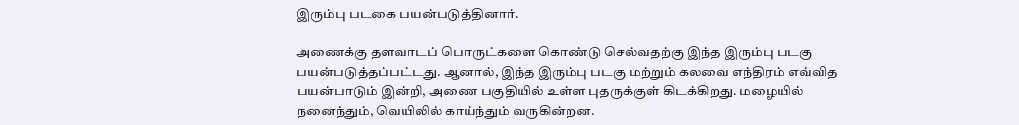இரும்பு படகை பயன்படுத்தினார்.

அணைக்கு தளவாடப் பொருட்களை கொண்டு செல்வதற்கு இந்த இரும்பு படகு பயன்படுத்தப்பட்டது. ஆனால், இந்த இரும்பு படகு மற்றும் கலவை எந்திரம் எவ்வித பயன்பாடும் இன்றி, அணை பகுதியில் உள்ள புதருக்குள் கிடக்கிறது. மழையில் நனைந்தும், வெயிலில் காய்ந்தும் வருகின்றன.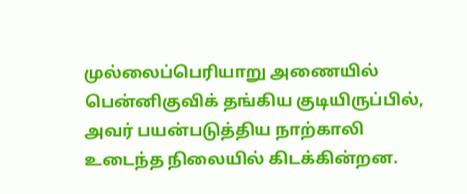முல்லைப்பெரியாறு அணையில் பென்னிகுவிக் தங்கிய குடியிருப்பில், அவர் பயன்படுத்திய நாற்காலி உடைந்த நிலையில் கிடக்கின்றன.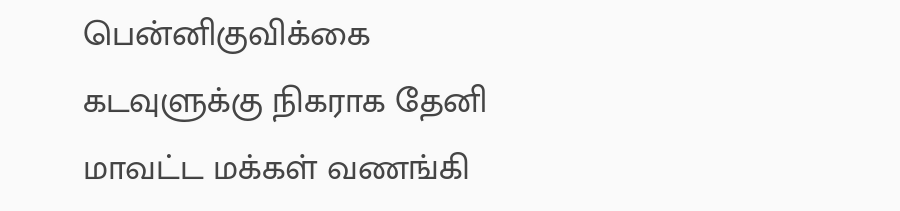பென்னிகுவிக்கை கடவுளுக்கு நிகராக தேனி மாவட்ட மக்கள் வணங்கி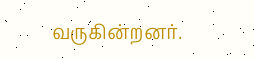வருகின்றனர்.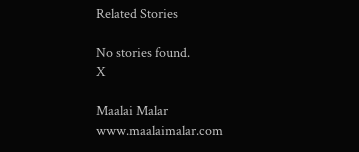Related Stories

No stories found.
X

Maalai Malar
www.maalaimalar.com